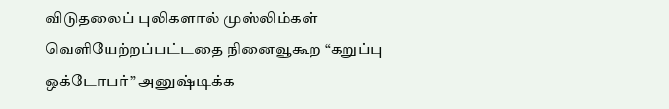விடுதலைப் புலிகளால் முஸ்லிம்கள் வெளியேற்றப்பட்டதை நினைவூகூற “கறுப்பு ஒக்டோபர்” அனுஷ்டிக்க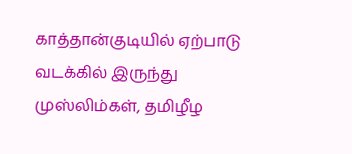காத்தான்குடியில் ஏற்பாடு
வடக்கில் இருந்து முஸ்லிம்கள், தமிழீழ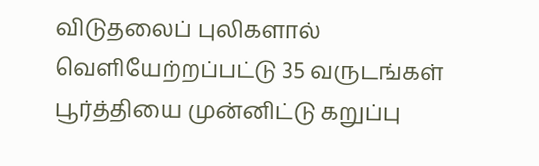விடுதலைப் புலிகளால் வெளியேற்றப்பட்டு 35 வருடங்கள் பூர்த்தியை முன்னிட்டு கறுப்பு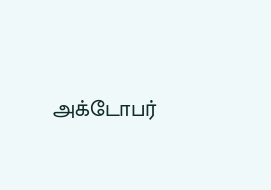அக்டோபர்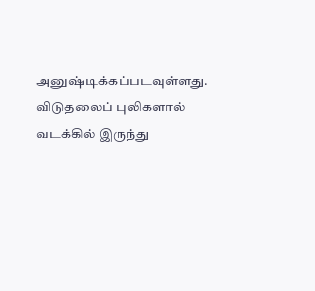அனுஷ்டிக்கப்படவுள்ளது. விடுதலைப் புலிகளால் வடக்கில் இருந்து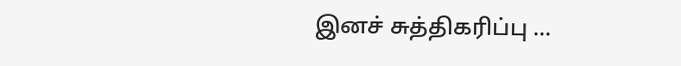இனச் சுத்திகரிப்பு ...